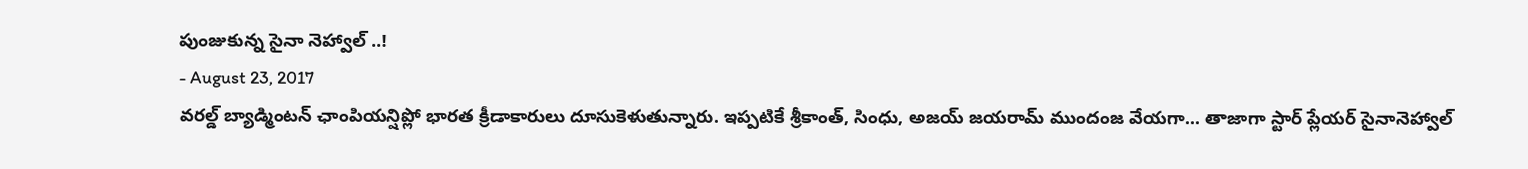పుంజుకున్న సైనా నెహ్వాల్ ..!
- August 23, 2017
వరల్డ్ బ్యాడ్మింటన్ ఛాంపియన్షిప్లో భారత క్రీడాకారులు దూసుకెళుతున్నారు. ఇప్పటికే శ్రీకాంత్, సింధు, అజయ్ జయరామ్ ముందంజ వేయగా... తాజాగా స్టార్ ప్లేయర్ సైనానెహ్వాల్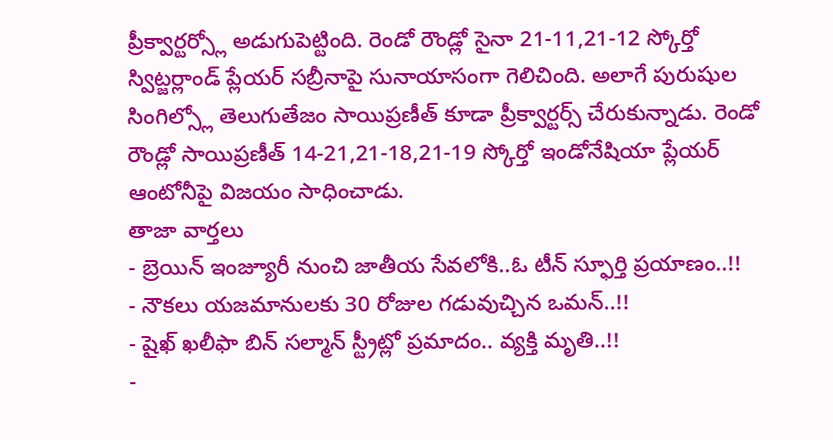ప్రీక్వార్టర్స్లో అడుగుపెట్టింది. రెండో రౌండ్లో సైనా 21-11,21-12 స్కోర్తో స్విట్జర్లాండ్ ప్లేయర్ సబ్రీనాపై సునాయాసంగా గెలిచింది. అలాగే పురుషుల సింగిల్స్లో తెలుగుతేజం సాయిప్రణీత్ కూడా ప్రీక్వార్టర్స్ చేరుకున్నాడు. రెండో రౌండ్లో సాయిప్రణీత్ 14-21,21-18,21-19 స్కోర్తో ఇండోనేషియా ప్లేయర్ ఆంటోనీపై విజయం సాధించాడు.
తాజా వార్తలు
- బ్రెయిన్ ఇంజ్యూరీ నుంచి జాతీయ సేవలోకి..ఓ టీన్ స్ఫూర్తి ప్రయాణం..!!
- నౌకలు యజమానులకు 30 రోజుల గడువుచ్చిన ఒమన్..!!
- షైఖ్ ఖలీఫా బిన్ సల్మాన్ స్ట్రీట్లో ప్రమాదం.. వ్యక్తి మృతి..!!
-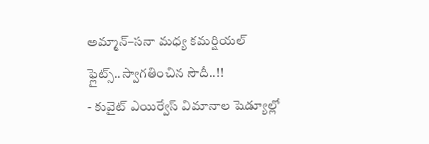అమ్మాన్–సనా మధ్య కమర్షియల్ ఫ్లైట్స్..స్వాగతించిన సౌదీ..!!
- కువైట్ ఎయిర్వేస్ విమానాల షెడ్యూల్లో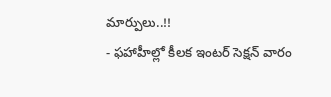మార్పులు..!!
- ఫహాహీల్లో కీలక ఇంటర్ సెక్షన్ వారం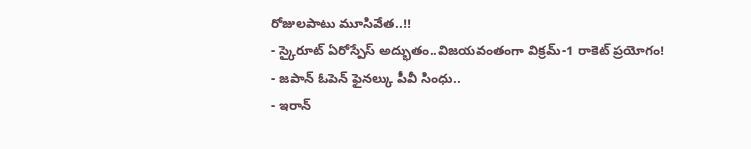రోజులపాటు మూసివేత..!!
- స్కైరూట్ ఏరోస్పేస్ అద్భుతం..విజయవంతంగా విక్రమ్-1 రాకెట్ ప్రయోగం!
- జపాన్ ఓపెన్ ఫైనల్కు పీవీ సింధు..
- ఇరాన్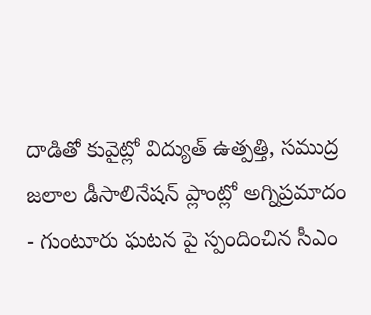దాడితో కువైట్లో విద్యుత్ ఉత్పత్తి, సముద్ర జలాల డీసాలినేషన్ ప్లాంట్లో అగ్నిప్రమాదం
- గుంటూరు ఘటన పై స్పందించిన సీఎం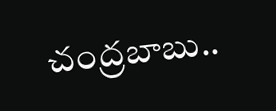చంద్రబాబు..